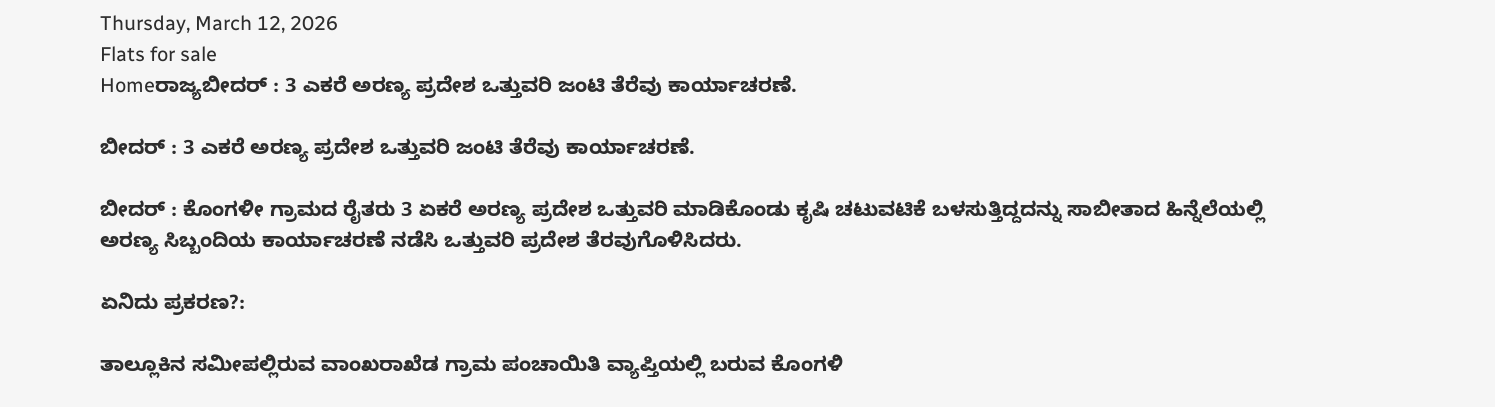Thursday, March 12, 2026
Flats for sale
Homeರಾಜ್ಯಬೀದರ್ : 3 ಎಕರೆ ಅರಣ್ಯ ಪ್ರದೇಶ ಒತ್ತುವರಿ ಜಂಟಿ ತೆರೆವು ಕಾರ್ಯಾಚರಣೆ.

ಬೀದರ್ : 3 ಎಕರೆ ಅರಣ್ಯ ಪ್ರದೇಶ ಒತ್ತುವರಿ ಜಂಟಿ ತೆರೆವು ಕಾರ್ಯಾಚರಣೆ.

ಬೀದರ್ : ಕೊಂಗಳೀ ಗ್ರಾಮದ ರೈತರು 3 ಏಕರೆ ಅರಣ್ಯ ಪ್ರದೇಶ ಒತ್ತುವರಿ ಮಾಡಿಕೊಂಡು ಕೃಷಿ ಚಟುವಟಿಕೆ ಬಳಸುತ್ತಿದ್ದದನ್ನು ಸಾಬೀತಾದ ಹಿನ್ನೆಲೆಯಲ್ಲಿ ಅರಣ್ಯ ಸಿಬ್ಬಂದಿಯ ಕಾರ್ಯಾಚರಣೆ ನಡೆಸಿ ಒತ್ತುವರಿ ಪ್ರದೇಶ ತೆರವುಗೊಳಿಸಿದರು.

ಏನಿದು ಪ್ರಕರಣ?:

ತಾಲ್ಲೂಕಿನ ಸಮೀಪಲ್ಲಿರುವ ವಾಂಖರಾಖೆಡ ಗ್ರಾಮ ಪಂಚಾಯಿತಿ ವ್ಯಾಪ್ತಿಯಲ್ಲಿ ಬರುವ ಕೊಂಗಳಿ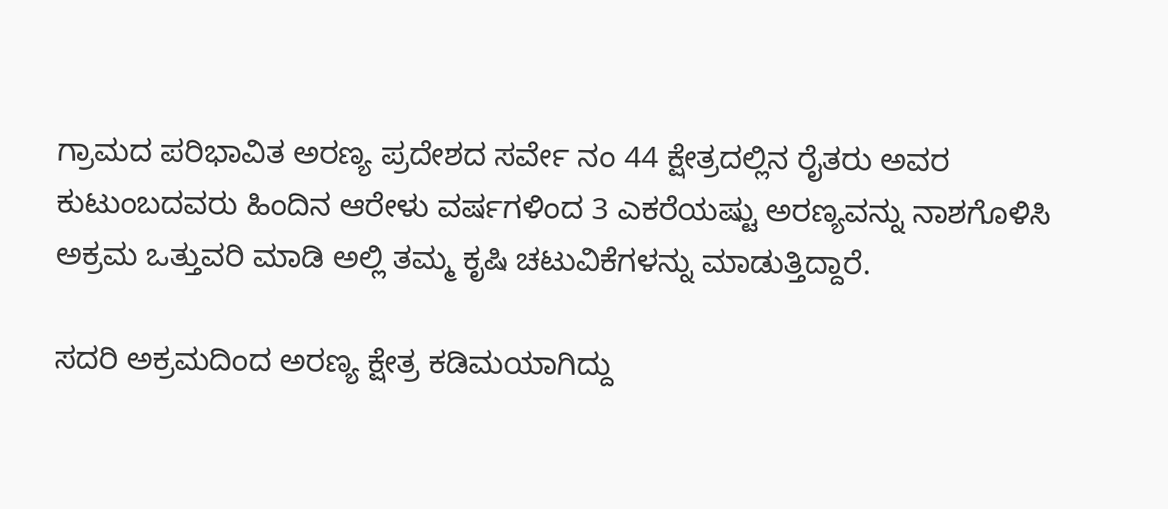ಗ್ರಾಮದ ಪರಿಭಾವಿತ ಅರಣ್ಯ ಪ್ರದೇಶದ ಸರ್ವೇ ನಂ 44 ಕ್ಷೇತ್ರದಲ್ಲಿನ ರೈತರು ಅವರ ಕುಟುಂಬದವರು ಹಿಂದಿನ ಆರೇಳು ವರ್ಷಗಳಿಂದ 3 ಎಕರೆಯಷ್ಟು ಅರಣ್ಯವನ್ನು ನಾಶಗೊಳಿಸಿ ಅಕ್ರಮ ಒತ್ತುವರಿ ಮಾಡಿ ಅಲ್ಲಿ ತಮ್ಮ ಕೃಷಿ ಚಟುವಿಕೆಗಳನ್ನು ಮಾಡುತ್ತಿದ್ದಾರೆ.

ಸದರಿ ಅಕ್ರಮದಿಂದ ಅರಣ್ಯ ಕ್ಷೇತ್ರ ಕಡಿಮಯಾಗಿದ್ದು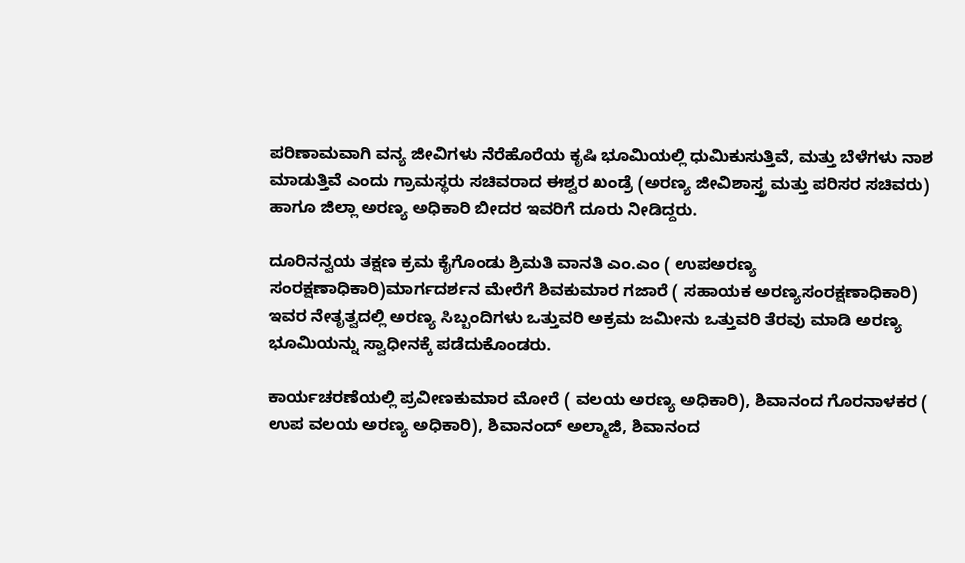ಪರಿಣಾಮವಾಗಿ ವನ್ಯ ಜೀವಿಗಳು ನೆರೆಹೊರೆಯ ಕೃಷಿ ಭೂಮಿಯಲ್ಲಿ ಧುಮಿಕುಸುತ್ತಿವೆ, ಮತ್ತು ಬೆಳೆಗಳು ನಾಶ ಮಾಡುತ್ತಿವೆ ಎಂದು ಗ್ರಾಮಸ್ಥರು ಸಚಿವರಾದ ಈಶ್ವರ ಖಂಡ್ರೆ (ಅರಣ್ಯ ಜೀವಿಶಾಸ್ತ್ರ ಮತ್ತು ಪರಿಸರ ಸಚಿವರು) ಹಾಗೂ ಜಿಲ್ಲಾ ಅರಣ್ಯ ಅಧಿಕಾರಿ ಬೀದರ ಇವರಿಗೆ ದೂರು ನೀಡಿದ್ದರು.

ದೂರಿನನ್ವಯ ತಕ್ಷಣ ಕ್ರಮ ಕೈಗೊಂಡು ಶ್ರಿಮತಿ ವಾನತಿ ಎಂ.ಎಂ ( ಉಪಅರಣ್ಯ ಸಂರಕ್ಷಣಾಧಿಕಾರಿ)ಮಾರ್ಗದರ್ಶನ ಮೇರೆಗೆ ಶಿವಕುಮಾರ ಗಜಾರೆ ( ಸಹಾಯಕ ಅರಣ್ಯಸಂರಕ್ಷಣಾಧಿಕಾರಿ) ಇವರ ನೇತೃತ್ವದಲ್ಲಿ ಅರಣ್ಯ ಸಿಬ್ಬಂದಿಗಳು ಒತ್ತುವರಿ ಅಕ್ರಮ‌ ಜಮೀನು ಒತ್ತುವರಿ ತೆರವು ಮಾಡಿ‌ ಅರಣ್ಯ ಭೂಮಿಯನ್ನು ಸ್ವಾಧೀನಕ್ಕೆ ಪಡೆದುಕೊಂಡರು.

ಕಾರ್ಯಚರಣೆಯಲ್ಲಿ ಪ್ರವೀಣಕುಮಾರ ಮೋರೆ ( ವಲಯ ಅರಣ್ಯ ಅಧಿಕಾರಿ), ಶಿವಾನಂದ ಗೊರನಾಳಕರ ( ಉಪ ವಲಯ ಅರಣ್ಯ ಅಧಿಕಾರಿ), ಶಿವಾನಂದ್ ಅಲ್ಮಾಜಿ, ಶಿವಾನಂದ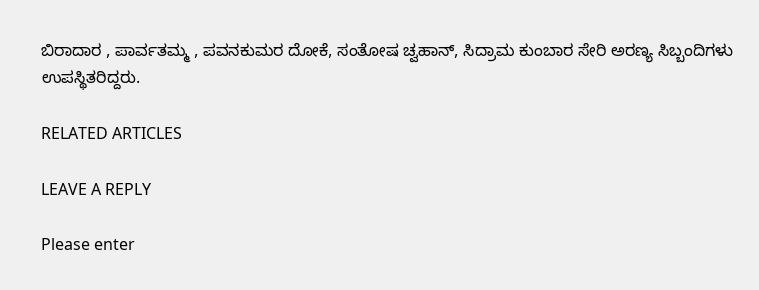ಬಿರಾದಾರ , ಪಾರ್ವತಮ್ಮ , ಪವನಕುಮರ ದೋಕೆ, ಸಂತೋಷ ಚ್ವಹಾನ್, ಸಿದ್ರಾಮ ಕುಂಬಾರ ಸೇರಿ ಅರಣ್ಯ ಸಿಬ್ಬಂದಿಗಳು ಉಪಸ್ಥಿತರಿದ್ದರು.

RELATED ARTICLES

LEAVE A REPLY

Please enter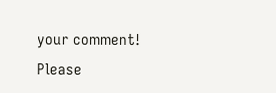your comment!
Please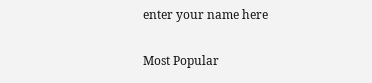enter your name here

Most Popular